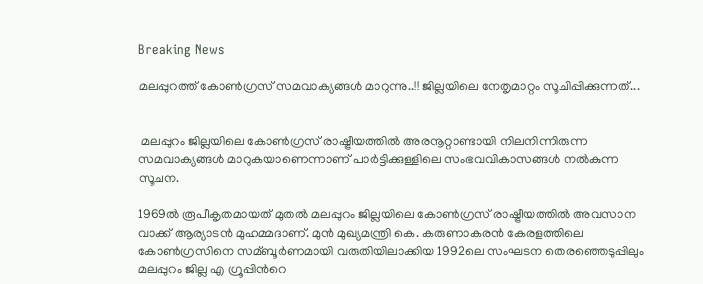Breaking News

മലപ്പുറത്ത് കോണ്‍ഗ്രസ് സമവാക്യങ്ങള്‍ മാറുന്നു..!! ജില്ലയിലെ നേതൃമാറ്റം സൂചിപ്പിക്കുന്നത്...


 മലപ്പുറം ജില്ലയിലെ കോണ്‍ഗ്രസ് രാഷ്ട്രീയത്തില്‍ അരനൂറ്റാണ്ടായി നിലനിന്നിരുന്ന സമവാക്യങ്ങള്‍ മാറുകയാണെന്നാണ് പാര്‍ട്ടിക്കുള്ളിലെ സംഭവവികാസങ്ങള്‍ നല്‍കുന്ന സൂചന.

1969ല്‍ രൂപീകൃതമായത് മുതല്‍ മലപ്പുറം ജില്ലയിലെ കോണ്‍ഗ്രസ് രാഷ്ട്രീയത്തില്‍ അവസാന വാക്ക് ആര്യാടന്‍ മുഹമ്മദാണ്. മുന്‍ മുഖ്യമന്ത്രി കെ. കരുണാകരന്‍ കേരളത്തിലെ കോണ്‍ഗ്രസിനെ സമ്ബൂര്‍ണമായി വരുതിയിലാക്കിയ 1992ലെ സംഘടന തെരഞ്ഞെടുപ്പിലും മലപ്പുറം ജില്ല എ ഗ്രൂപ്പിന്‍റെ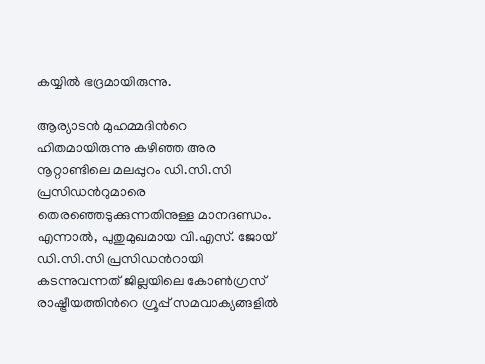കയ്യില്‍ ഭദ്രമായിരുന്നു.

ആര്യാടന്‍ മുഹമ്മദിന്‍റെ ഹിതമായിരുന്നു കഴിഞ്ഞ അര നൂറ്റാണ്ടിലെ മലപ്പുറം ഡി.സി.സി പ്രസിഡന്‍റുമാരെ തെരഞ്ഞെടുക്കുന്നതിനുള്ള മാനദണ്ഡം. എന്നാല്‍, പുതുമുഖമായ വി.എസ്. ജോയ് ഡി.സി.സി പ്രസിഡന്‍റായി കടന്നുവന്നത് ജില്ലയിലെ കോണ്‍ഗ്രസ് രാഷ്ട്രീയത്തിന്‍റെ ഗ്രൂപ്പ് സമവാക്യങ്ങളില്‍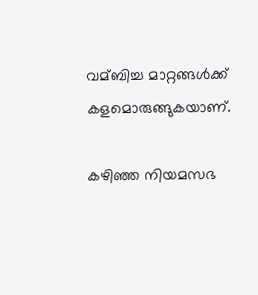വമ്ബിച്ച മാറ്റങ്ങള്‍ക്ക് കളമൊരുങ്ങുകയാണ്.

കഴിഞ്ഞ നിയമസഭ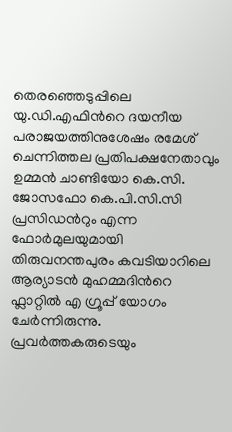തെരഞ്ഞെടുപ്പിലെ യു.ഡി.എഫിന്‍റെ ദയനീയ പരാജയത്തിനുശേഷം രമേശ് ചെന്നിത്തല പ്രതിപക്ഷനേതാവും ഉമ്മന്‍ ചാണ്ടിയോ കെ.സി. ജോസഫോ കെ.പി.സി.സി പ്രസിഡന്‍റും എന്ന ഫോര്‍മുലയുമായി തിരുവനന്തപുരം കവടിയാറിലെ ആര്യാടന്‍ മുഹമ്മദിന്‍റെ ഫ്ലാറ്റില്‍ എ ഗ്രൂപ്പ് യോഗം ചേര്‍ന്നിരുന്നു. പ്രവര്‍ത്തകരുടെയും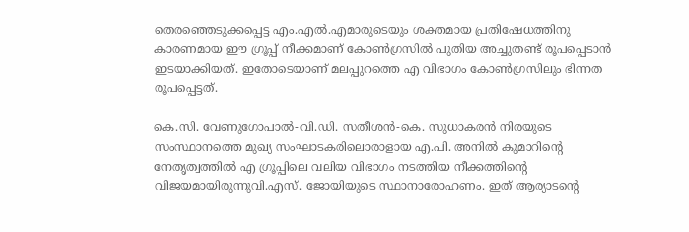തെരഞ്ഞെടുക്കപ്പെട്ട എം.എല്‍.എമാരുടെയും ശക്തമായ പ്രതിഷേധത്തിനു കാരണമായ ഈ ഗ്രൂപ്പ് നീക്കമാണ് കോണ്‍ഗ്രസില്‍ പുതിയ അച്ചുതണ്ട് രൂപപ്പെടാന്‍ ഇടയാക്കിയത്. ഇതോടെയാണ് മലപ്പുറത്തെ എ വിഭാഗം കോണ്‍ഗ്രസിലും ഭിന്നത രൂപപ്പെട്ടത്.

കെ.സി. വേണുഗോപാല്‍-വി.ഡി. സതീശന്‍-കെ. സുധാകരന്‍ നിരയുടെ സംസ്ഥാനത്തെ മുഖ്യ സംഘാടകരിലൊരാളായ എ.പി. അനില്‍ കുമാറിന്‍റെ നേതൃത്വത്തില്‍ എ ഗ്രൂപ്പിലെ വലിയ വിഭാഗം നടത്തിയ നീക്കത്തിന്‍റെ വിജയമായിരുന്നുവി.എസ്. ജോയിയുടെ സ്ഥാനാരോഹണം. ഇത് ആര്യാടന്‍റെ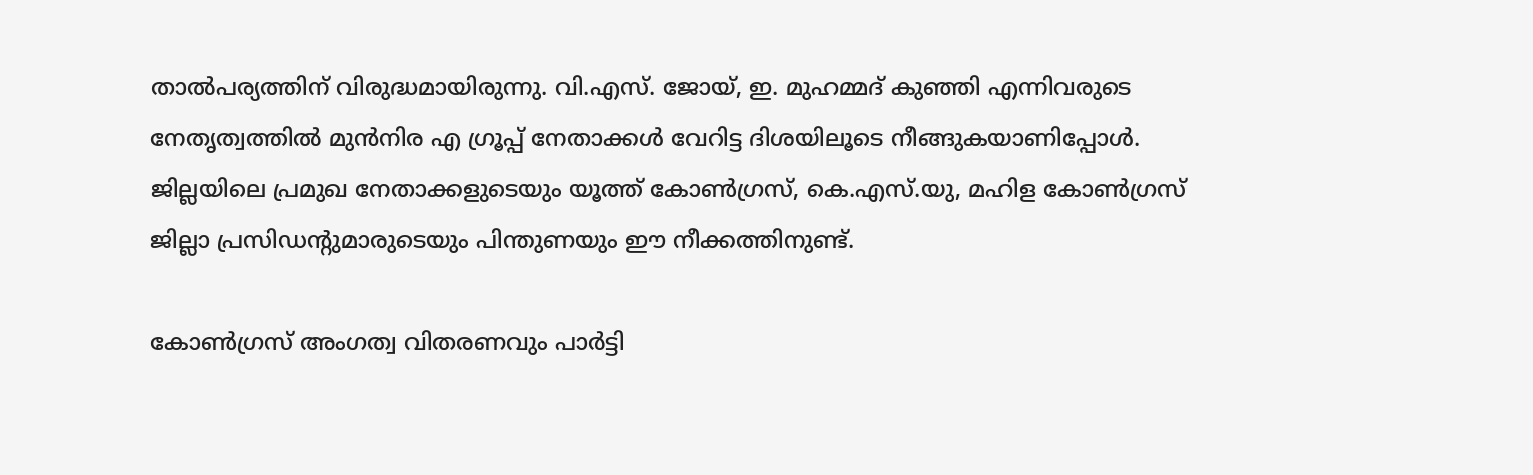താല്‍പര്യത്തിന് വിരുദ്ധമായിരുന്നു. വി.എസ്. ജോയ്, ഇ. മുഹമ്മദ് കുഞ്ഞി എന്നിവരുടെ നേതൃത്വത്തില്‍ മുന്‍നിര എ ഗ്രൂപ്പ് നേതാക്കള്‍ വേറിട്ട ദിശയിലൂടെ നീങ്ങുകയാണിപ്പോള്‍. ജില്ലയിലെ പ്രമുഖ നേതാക്കളുടെയും യൂത്ത് കോണ്‍ഗ്രസ്, കെ.എസ്.യു, മഹിള കോണ്‍ഗ്രസ് ജില്ലാ പ്രസിഡന്‍റുമാരുടെയും പിന്തുണയും ഈ നീക്കത്തിനുണ്ട്.

കോണ്‍ഗ്രസ് അംഗത്വ വിതരണവും പാര്‍ട്ടി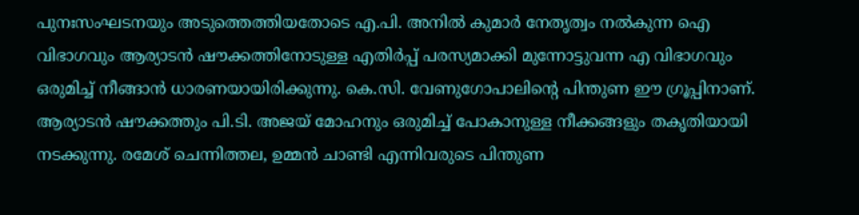പുനഃസംഘടനയും അടുത്തെത്തിയതോടെ എ.പി. അനില്‍ കുമാര്‍ നേതൃത്വം നല്‍കുന്ന ഐ വിഭാഗവും ആര്യാടന്‍ ഷൗക്കത്തിനോടുള്ള എതിര്‍പ്പ് പരസ്യമാക്കി മുന്നോട്ടുവന്ന എ വിഭാഗവും ഒരുമിച്ച്‌ നീങ്ങാന്‍ ധാരണയായിരിക്കുന്നു. കെ.സി. വേണുഗോപാലിന്‍റെ പിന്തുണ ഈ ഗ്രൂപ്പിനാണ്. ആര്യാടന്‍ ഷൗക്കത്തും പി.ടി. അജയ് മോഹനും ഒരുമിച്ച്‌ പോകാനുള്ള നീക്കങ്ങളും തകൃതിയായി നടക്കുന്നു. രമേശ് ചെന്നിത്തല, ഉമ്മന്‍ ചാണ്ടി എന്നിവരുടെ പിന്തുണ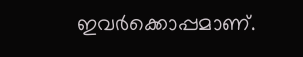ഇവര്‍ക്കൊപ്പമാണ്.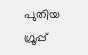പുതിയ ഗ്രൂപ്പ്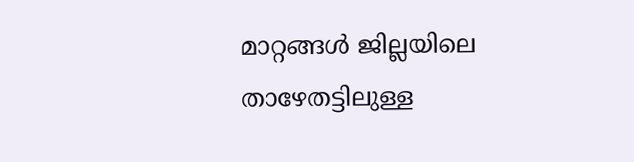മാറ്റങ്ങള്‍ ജില്ലയിലെ താഴേതട്ടിലുള്ള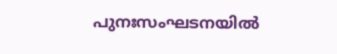പുനഃസംഘടനയില്‍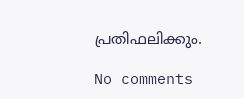പ്രതിഫലിക്കും.

No comments